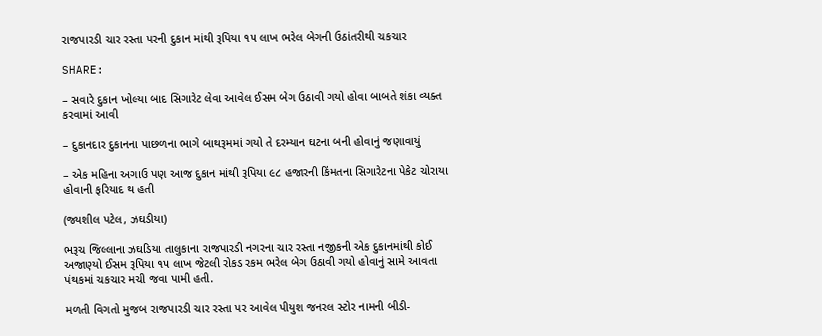રાજપારડી ચાર રસ્તા પરની દુકાન માંથી રૂપિયા ૧૫ લાખ ભરેલ બેગની ઉઠાંતરીથી ચકચાર

SHARE:

– સવારે દુકાન ખોલ્યા બાદ સિગારેટ લેવા આવેલ ઈસમ બેગ ઉઠાવી ગયો હોવા બાબતે શંકા વ્યક્ત કરવામાં આવી

– દુકાનદાર દુકાનના પાછળના ભાગે બાથરૂમમાં ગયો તે દરમ્યાન ઘટના બની હોવાનું જણાવાયું

– એક મહિના અગાઉ પણ આજ દુકાન માંથી રૂપિયા ૯૮ હજારની કિંમતના સિગારેટના પેકેટ ચોરાયા હોવાની ફરિયાદ થ હતી

(જ્યશીલ પટેલ, ઝઘડીયા)

ભરૂચ જિલ્લાના ઝઘડિયા તાલુકાના રાજપારડી નગરના ચાર રસ્તા નજીકની એક દુકાનમાંથી કોઈ અજાણ્યો ઈસમ રૂપિયા ૧૫ લાખ જેટલી રોકડ રકમ ભરેલ બેગ ઉઠાવી ગયો હોવાનું સામે આવતા પંથકમાં ચકચાર મચી જવા પામી હતી.

મળતી વિગતો મુજબ રાજપારડી ચાર રસ્તા પર આવેલ પીયુશ જનરલ સ્ટોર નામની બીડી-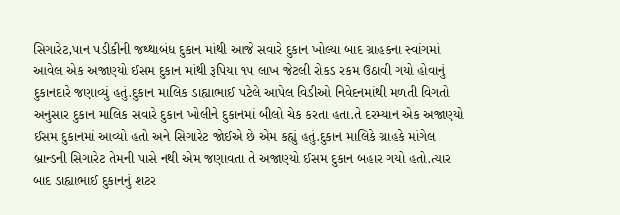સિગારેટ,પાન પડીકીની જથ્થાબંધ દુકાન માંથી આજે સવારે દુકાન ખોલ્યા બાદ ગ્રાહકના સ્વાંગમાં આવેલ એક અજાણ્યો ઈસમ દુકાન માંથી રૂપિયા ૧૫ લાખ જેટલી રોકડ રકમ ઉઠાવી ગયો હોવાનું દુકાનદારે જણાવ્યું હતું.દુકાન માલિક ડાહ્યાભાઈ પટેલે આપેલ વિડીઓ નિવેદનમાંથી મળતી વિગતો અનુસાર દુકાન માલિક સવારે દુકાન ખોલીને દુકાનમાં બીલો ચેક કરતા હતા.તે દરમ્યાન એક અજાણ્યો ઈસમ દુકાનમાં આવ્યો હતો અને સિગારેટ જોઈએ છે એમ કહ્યું હતું.દુકાન માલિકે ગ્રાહકે માંગેલ બ્રાન્ડની સિગારેટ તેમની પાસે નથી એમ જણાવતા તે અજાણ્યો ઈસમ દુકાન બહાર ગયો હતો.ત્યાર બાદ ડાહ્યાભાઈ દુકાનનું શટર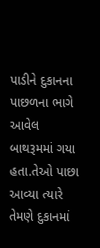પાડીને દુકાનના પાછળના ભાગે આવેલ બાથરૂમમાં ગયા હતા.તેઓ પાછા આવ્યા ત્યારે તેમણે દુકાનમાં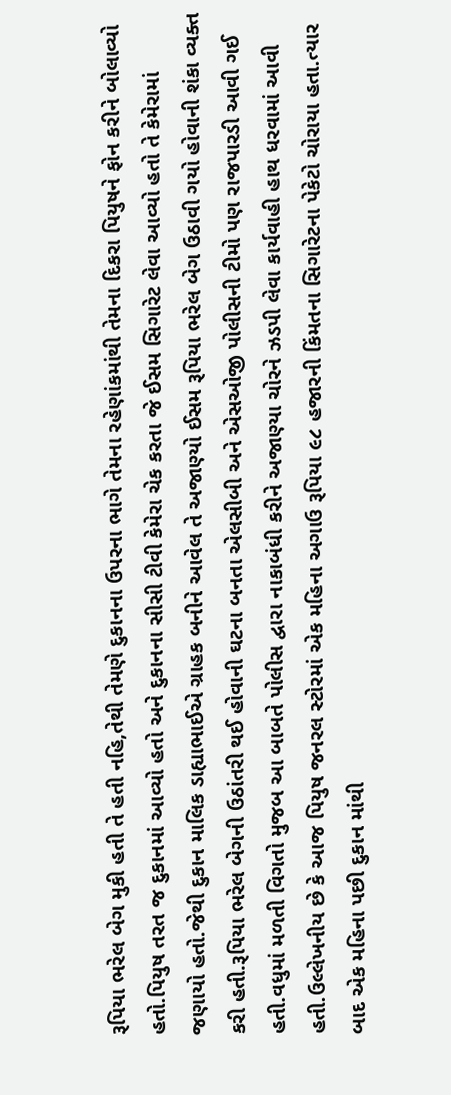રૂપિયા ભરેલ બેગ મુકી હતી તે હતી નહિ,તેથી તેમણે દુકાનના ઉપરના ભાગે તેમના રહેણાંકમાંથી તેમના દિકરા પિયુષને ફોન કરીને બોલાવ્યો હતો.પિયુષ તરત જ દુકાનમાં આવ્યો હતો અને દુકાનના સીસી ટીવી કેમેરા ચેક કરતા જે ઈસમ સિગારેટ લેવા આવ્યો હતો તે કેમેરામાં જણાયો હતો.જેથી દુકાન માલિક ડાહ્યાભાઈએ ગ્રાહક બનીને આવેલ તે અજાણ્યો ઈસમ રૂપિયા ભરેલ બેગ ઉઠાવી ગયો હોવાની શંકા વ્યક્ત કરી હતી.રૂપિયા ભરેલ બેગની ઉઠાંતરી થઈ હોવાની ઘટના બનતા એલસીબી અને એસઓજી પોલીસની ટીમો પણ રાજપારડી આવી ગઈ હતી.વધુમાં મળતી વિગતો મુજબ આ બાબતે પોલીસ દ્વારા નાકાબંધી કરીને અજાણ્યા ચોરને ઝડપી લેવા કાર્યવાહી હાથ ધરવામાં આવી હતી.ઉલ્લેખનીય છે કે આજ પિયુષ જનરલ સ્ટોરમાં એક મહિના અગાઉ રૂપિયા ૯૮ હજારની કિંમતના સિગારેટના પેકેટો ચોરાયા હતા.ત્યાર બાદ એક મહિના પછી દુકાન માંથી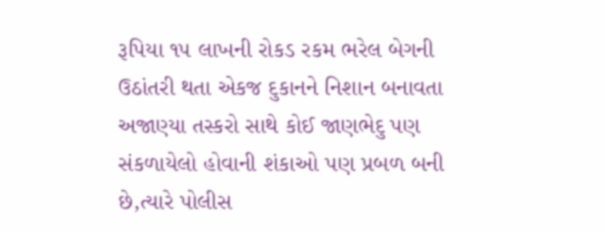રૂપિયા ૧૫ લાખની રોકડ રકમ ભરેલ બેગની ઉઠાંતરી થતા એકજ દુકાનને નિશાન બનાવતા અજાણ્યા તસ્કરો સાથે કોઈ જાણભેદુ પણ સંકળાયેલો હોવાની શંકાઓ પણ પ્રબળ બની છે,ત્યારે પોલીસ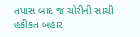તપાસ બાદ જ ચોરીની સાચી હકીકત બહાર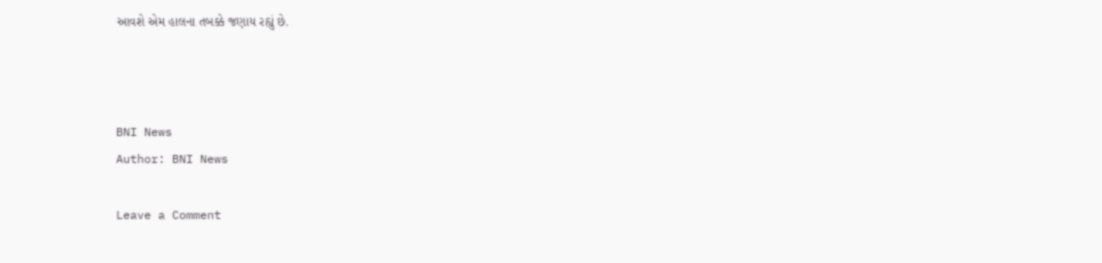આવશે એમ હાલના તબક્કે જણાય રહ્યું છે.



BNI News
Author: BNI News

Leave a Comment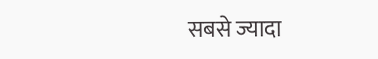सबसे ज्यादा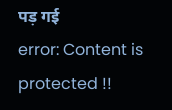पड़ गई
error: Content is protected !!